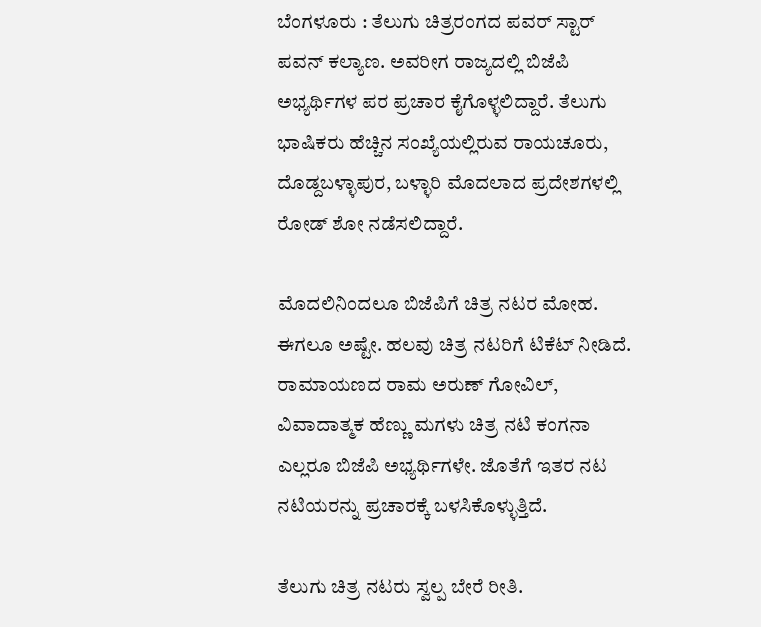ಬೆಂಗಳೂರು : ತೆಲುಗು ಚಿತ್ರರಂಗದ ಪವರ್ ಸ್ಟಾರ್ ಪವನ್ ಕಲ್ಯಾಣ. ಅವರೀಗ ರಾಜ್ಯದಲ್ಲಿ ಬಿಜೆಪಿ ಅಭ್ಯರ್ಥಿಗಳ ಪರ ಪ್ರಚಾರ ಕೈಗೊಳ್ಳಲಿದ್ದಾರೆ. ತೆಲುಗು ಭಾಷಿಕರು ಹೆಚ್ಚಿನ ಸಂಖ್ಯೆಯಲ್ಲಿರುವ ರಾಯಚೂರು, ದೊಡ್ದಬಳ್ಳಾಪುರ, ಬಳ್ಳಾರಿ ಮೊದಲಾದ ಪ್ರದೇಶಗಳಲ್ಲಿ ರೋಡ್ ಶೋ ನಡೆಸಲಿದ್ದಾರೆ.

ಮೊದಲಿನಿಂದಲೂ ಬಿಜೆಪಿಗೆ ಚಿತ್ರ ನಟರ ಮೋಹ. ಈಗಲೂ ಅಷ್ಟೇ. ಹಲವು ಚಿತ್ರ ನಟರಿಗೆ ಟಿಕೆಟ್ ನೀಡಿದೆ. ರಾಮಾಯಣದ ರಾಮ ಅರುಣ್ ಗೋವಿಲ್, ವಿವಾದಾತ್ಮಕ ಹೆಣ್ಣು ಮಗಳು ಚಿತ್ರ ನಟಿ ಕಂಗನಾ ಎಲ್ಲರೂ ಬಿಜೆಪಿ ಅಭ್ಯರ್ಥಿಗಳೇ. ಜೊತೆಗೆ ಇತರ ನಟ ನಟಿಯರನ್ನು ಪ್ರಚಾರಕ್ಕೆ ಬಳಸಿಕೊಳ್ಳುತ್ತಿದೆ.

ತೆಲುಗು ಚಿತ್ರ ನಟರು ಸ್ವಲ್ಪ ಬೇರೆ ರೀತಿ.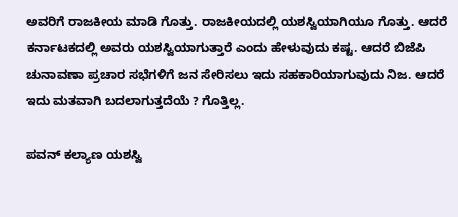ಅವರಿಗೆ ರಾಜಕೀಯ ಮಾಡಿ ಗೊತ್ತು. ರಾಜಕೀಯದಲ್ಲಿ ಯಶಸ್ವಿಯಾಗಿಯೂ ಗೊತ್ತು. ಆದರೆ ಕರ್ನಾಟಕದಲ್ಲಿ ಅವರು ಯಶಸ್ವಿಯಾಗುತ್ತಾರೆ ಎಂದು ಹೇಳುವುದು ಕಷ್ಟ. ಆದರೆ ಬಿಜೆಪಿ ಚುನಾವಣಾ ಪ್ರಚಾರ ಸಭೆಗಳಿಗೆ ಜನ ಸೇರಿಸಲು ಇದು ಸಹಕಾರಿಯಾಗುವುದು ನಿಜ. ಆದರೆ ಇದು ಮತವಾಗಿ ಬದಲಾಗುತ್ತದೆಯೆ ? ಗೊತ್ತಿಲ್ಲ.

ಪವನ್ ಕಲ್ಯಾಣ ಯಶಸ್ವಿ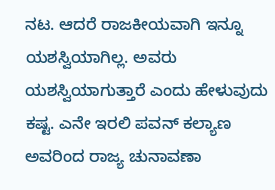ನಟ. ಆದರೆ ರಾಜಕೀಯವಾಗಿ ಇನ್ನೂ ಯಶಸ್ವಿಯಾಗಿಲ್ಲ. ಅವರು ಯಶಸ್ವಿಯಾಗುತ್ತಾರೆ ಎಂದು ಹೇಳುವುದು ಕಷ್ಟ. ಎನೇ ಇರಲಿ ಪವನ್ ಕಲ್ಯಾಣ ಅವರಿಂದ ರಾಜ್ಯ ಚುನಾವಣಾ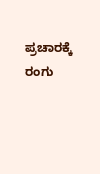ಪ್ರಚಾರಕ್ಕೆ ರಂಗು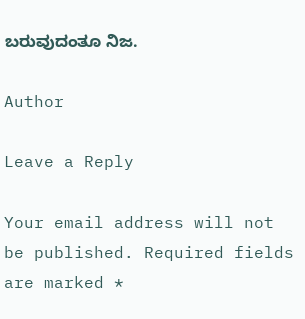ಬರುವುದಂತೂ ನಿಜ.

Author

Leave a Reply

Your email address will not be published. Required fields are marked *